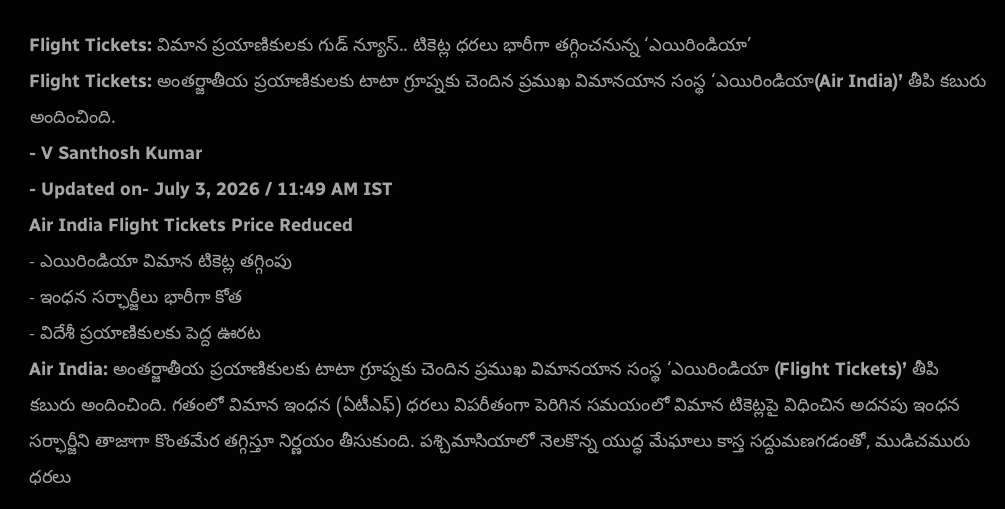Flight Tickets: విమాన ప్రయాణికులకు గుడ్ న్యూస్.. టికెట్ల ధరలు భారీగా తగ్గించనున్న ‘ఎయిరిండియా’
Flight Tickets: అంతర్జాతీయ ప్రయాణికులకు టాటా గ్రూప్నకు చెందిన ప్రముఖ విమానయాన సంస్థ ‘ఎయిరిండియా(Air India)’ తీపి కబురు అందించింది.
- V Santhosh Kumar
- Updated on- July 3, 2026 / 11:49 AM IST
Air India Flight Tickets Price Reduced
- ఎయిరిండియా విమాన టికెట్ల తగ్గింపు
- ఇంధన సర్ఛార్జీలు భారీగా కోత
- విదేశీ ప్రయాణికులకు పెద్ద ఊరట
Air India: అంతర్జాతీయ ప్రయాణికులకు టాటా గ్రూప్నకు చెందిన ప్రముఖ విమానయాన సంస్థ ‘ఎయిరిండియా (Flight Tickets)’ తీపి కబురు అందించింది. గతంలో విమాన ఇంధన (ఏటీఎఫ్) ధరలు విపరీతంగా పెరిగిన సమయంలో విమాన టికెట్లపై విధించిన అదనపు ఇంధన సర్ఛార్జీని తాజాగా కొంతమేర తగ్గిస్తూ నిర్ణయం తీసుకుంది. పశ్చిమాసియాలో నెలకొన్న యుద్ధ మేఘాలు కాస్త సద్దుమణగడంతో, ముడిచమురు ధరలు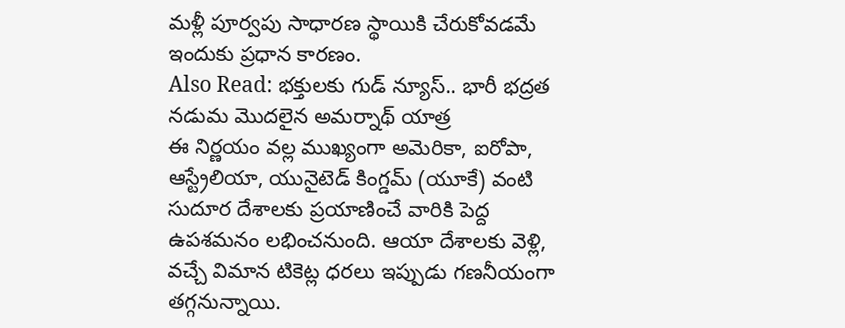మళ్లీ పూర్వపు సాధారణ స్థాయికి చేరుకోవడమే ఇందుకు ప్రధాన కారణం.
Also Read: భక్తులకు గుడ్ న్యూస్.. భారీ భద్రత నడుమ మొదలైన అమర్నాథ్ యాత్ర
ఈ నిర్ణయం వల్ల ముఖ్యంగా అమెరికా, ఐరోపా, ఆస్ట్రేలియా, యునైటెడ్ కింగ్డమ్ (యూకే) వంటి సుదూర దేశాలకు ప్రయాణించే వారికి పెద్ద ఉపశమనం లభించనుంది. ఆయా దేశాలకు వెళ్లి, వచ్చే విమాన టికెట్ల ధరలు ఇప్పుడు గణనీయంగా తగ్గనున్నాయి.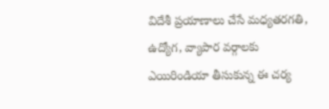విదేశీ ప్రయాణాలు చేసే మధ్యతరగతి, ఉద్యోగ, వ్యాపార వర్గాలకు ఎయిరిండియా తీసుకున్న ఈ చర్య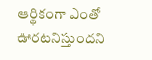ఆర్థికంగా ఎంతో ఊరటనిస్తుందని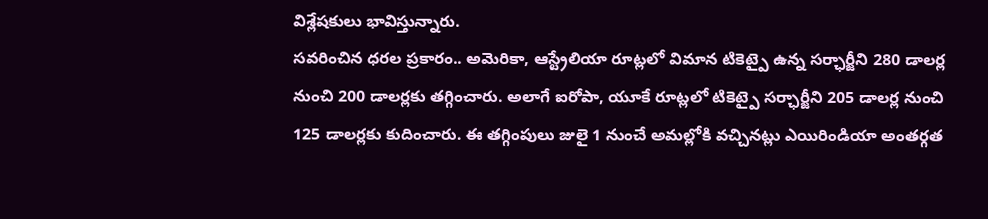విశ్లేషకులు భావిస్తున్నారు.
సవరించిన ధరల ప్రకారం.. అమెరికా, ఆస్ట్రేలియా రూట్లలో విమాన టికెట్పై ఉన్న సర్ఛార్జీని 280 డాలర్ల నుంచి 200 డాలర్లకు తగ్గించారు. అలాగే ఐరోపా, యూకే రూట్లలో టికెట్పై సర్ఛార్జీని 205 డాలర్ల నుంచి 125 డాలర్లకు కుదించారు. ఈ తగ్గింపులు జులై 1 నుంచే అమల్లోకి వచ్చినట్లు ఎయిరిండియా అంతర్గత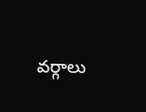వర్గాలు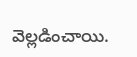వెల్లడించాయి.